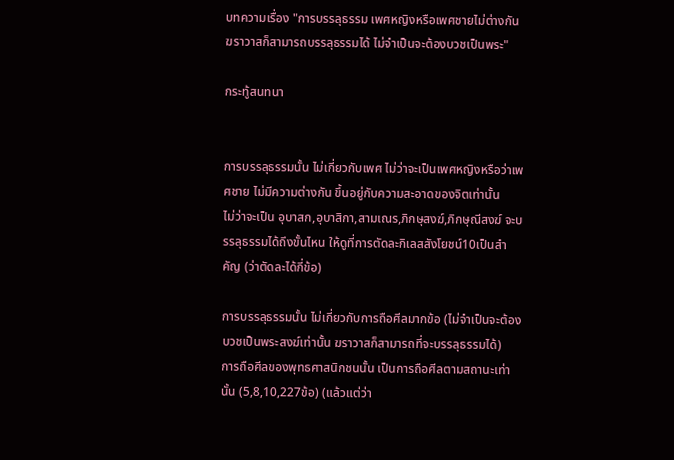บทความเรื่อง "การบรรลุธรรม เพศหญิงหรือเพศชายไม่ต่างกัน ฆราวาสก็สามารถบรรลุธรรมได้ ไม่จำเป็นจะต้องบวชเป็นพระ"

กระทู้สนทนา


การบรรลุธรรมนั้น ไม่เกี่ยวกับเพศ ไม่ว่าจะเป็นเพศหญิงหรือว่าเพศชาย ไม่มีความต่างกัน ขึ้นอยู่กับความสะอาดของจิตเท่านั้น
ไม่ว่าจะเป็น อุบาสก,อุบาสิกา,สามเณร,ภิกษุสงฆ์,ภิกษุณีสงฆ์ จะบรรลุธรรมได้ถึงขั้นไหน ให้ดูที่การตัดละกิเลสสังโยชน์10เป็นสำคัญ (ว่าตัดละได้กี่ข้อ)

การบรรลุธรรมนั้น ไม่เกี่ยวกับการถือศีลมากข้อ (ไม่จำเป็นจะต้องบวชเป็นพระสงฆ์เท่านั้น ฆราวาสก็สามารถที่จะบรรลุธรรมได้)
การถือศีลของพุทธศาสนิกชนนั้น เป็นการถือศีลตามสถานะเท่านั้น (5,8,10,227ข้อ) (แล้วแต่ว่า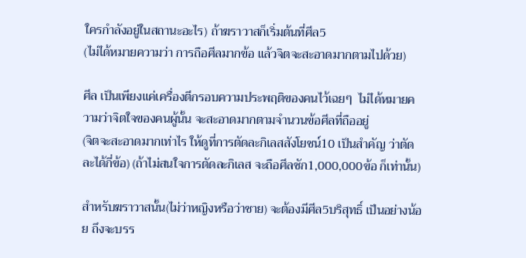ใครกำลังอยู่ในสถานะอะไร) ถ้าฆราวาสก็เริ่มต้นที่ศีล5
(ไม่ได้หมายความว่า การถือศีลมากข้อ แล้วจิตจะสะอาดมากตามไปด้วย)

ศีล เป็นเพียงแค่เครื่องตีกรอบความประพฤติของคนไว้เฉยๆ  ไม่ได้หมายความว่าจิตใจของคนผู้นั้น จะสะอาดมากตามจำนวนข้อศีลที่ถืออยู่
(จิตจะสะอาดมากเท่าไร ให้ดูที่การตัดละกิเลสสังโยชน์10 เป็นสำคัญ ว่าตัดละได้กี่ข้อ) (ถ้าไม่สนใจการตัดละกิเลส จะถือศีลซัก1,000,000ข้อ ก็เท่านั้น)

สำหรับฆราวาสนั้น(ไม่ว่าหญิงหรือว่าชาย) จะต้องมีศีล5บริสุทธิ์ เป็นอย่างน้อย ถึงจะบรร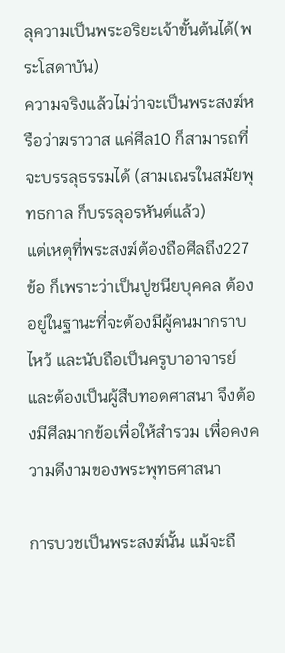ลุความเป็นพระอริยะเจ้าขั้นต้นได้(พระโสดาบัน)
ความจริงแล้วไม่ว่าจะเป็นพระสงฆ์หรือว่าฆราวาส แค่ศีล10 ก็สามารถที่จะบรรลุธรรมได้ (สามเณรในสมัยพุทธกาล ก็บรรลุอรหันต์แล้ว)
แต่เหตุที่พระสงฆ์ต้องถือศีลถึง227ข้อ ก็เพราะว่าเป็นปูชนียบุคคล ต้องอยู่ในฐานะที่จะต้องมีผู้คนมากราบไหว้ และนับถือเป็นครูบาอาจารย์
และต้องเป็นผู้สืบทอดศาสนา จึงต้องมีศีลมากข้อเพื่อให้สำรวม เพื่อคงความดีงามของพระพุทธศาสนา

การบวชเป็นพระสงฆ์นั้น แม้จะถื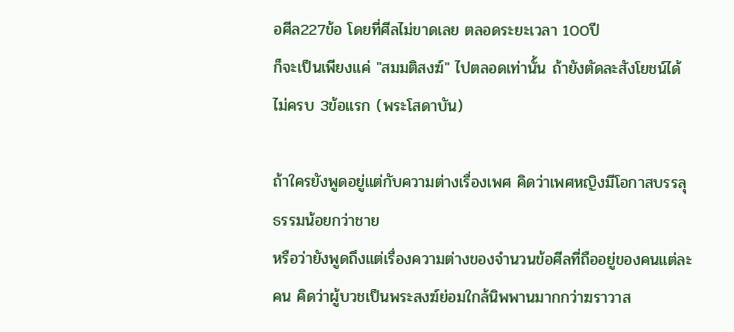อศีล227ข้อ โดยที่ศีลไม่ขาดเลย ตลอดระยะเวลา 100ปี
ก็จะเป็นเพียงแค่ "สมมติสงฆ์" ไปตลอดเท่านั้น ถ้ายังตัดละสังโยชน์ได้ไม่ครบ 3ข้อแรก (พระโสดาบัน)

ถ้าใครยังพูดอยู่แต่กับความต่างเรื่องเพศ คิดว่าเพศหญิงมีโอกาสบรรลุธรรมน้อยกว่าชาย
หรือว่ายังพูดถึงแต่เรื่องความต่างของจำนวนข้อศีลที่ถืออยู่ของคนแต่ละคน คิดว่าผู้บวชเป็นพระสงฆ์ย่อมใกล้นิพพานมากกว่าฆราวาส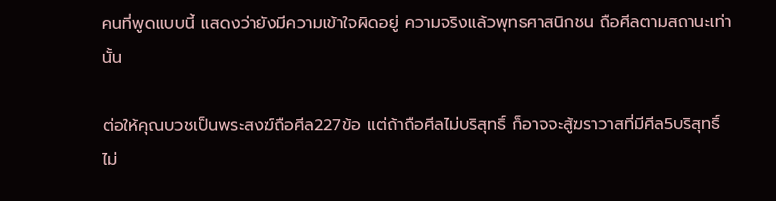คนที่พูดแบบนี้ แสดงว่ายังมีความเข้าใจผิดอยู่ ความจริงแล้วพุทธศาสนิกชน ถือศีลตามสถานะเท่านั้น

ต่อให้คุณบวชเป็นพระสงฆ์ถือศีล227ข้อ แต่ถ้าถือศีลไม่บริสุทธิ์ ก็อาจจะสู้ฆราวาสที่มีศีล5บริสุทธิ์ไม่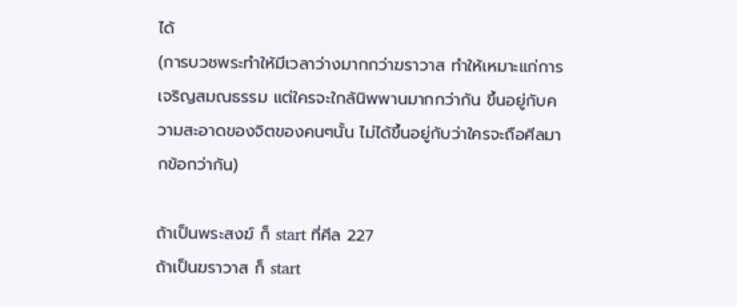ได้
(การบวชพระทำให้มีเวลาว่างมากกว่าฆราวาส ทำให้เหมาะแก่การเจริญสมณธรรม แต่ใครจะใกล้นิพพานมากกว่ากัน ขึ้นอยู่กับความสะอาดของจิตของคนๆนั้น ไม่ได้ขึ้นอยู่กับว่าใครจะถือศีลมากข้อกว่ากัน)

ถ้าเป็นพระสงฆ์ ก็ start ที่ศีล 227
ถ้าเป็นฆราวาส ก็ start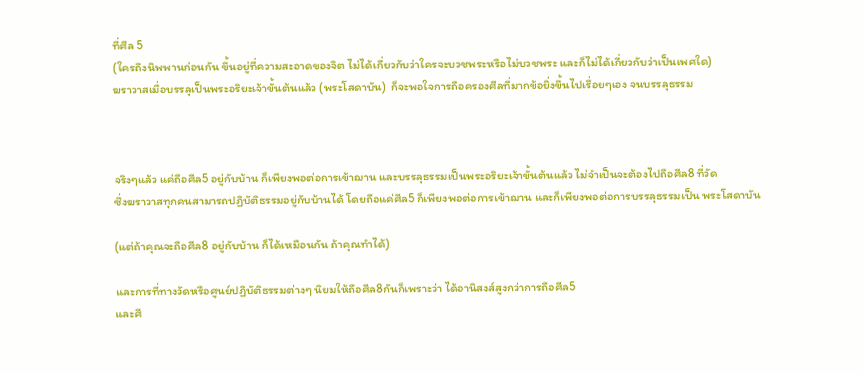ที่ศีล 5
(ใครถึงนิพพานก่อนกัน ขึ้นอยู่ที่ความสะอาดของจิต ไม่ได้เกี่ยวกับว่าใครจะบวชพระหรือไม่บวชพระ และก็ไม่ได้เกี่ยวกับว่าเป็นเพศใด)
ฆราวาสเมื่อบรรลุเป็นพระอริยะเจ้าขั้นต้นแล้ว (พระโสดาบัน)  ก็จะพอใจการถือครองศีลที่มากข้อยิ่งขึ้นไปเรื่อยๆเอง จนบรรลุธรรม



จริงๆแล้ว แค่ถือศีล5 อยู่กับบ้าน ก็เพียงพอต่อการเข้าฌาน และบรรลุธรรมเป็นพระอริยะเจ้าขั้นต้นแล้ว ไม่จำเป็นจะต้องไปถือศีล8 ที่วัด
ซึ่งฆราวาสทุกคนสามารถปฏิบัติธรรมอยู่กับบ้านได้ โดยถือแค่ศีล5 ก็เพียงพอต่อการเข้าฌาน และก็เพียงพอต่อการบรรลุธรรมเป็น พระโสดาบัน

(แต่ถ้าคุณจะถือศีล8 อยู่กับบ้าน ก็ได้เหมือนกัน ถ้าคุณทำได้)

และการที่ทางวัดหรือศูนย์ปฏิบัติธรรมต่างๆ นิยมให้ถือศีล8กันก็เพราะว่า ได้อานิสงส์สูงกว่าการถือศีล5
และศี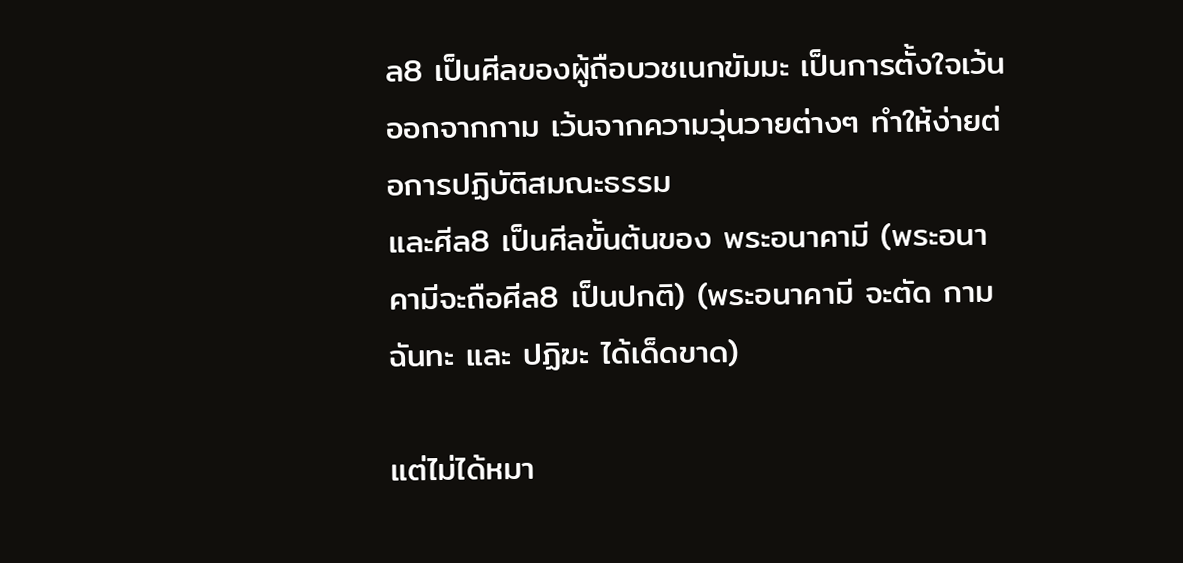ล8 เป็นศีลของผู้ถือบวชเนกขัมมะ เป็นการตั้งใจเว้นออกจากกาม เว้นจากความวุ่นวายต่างๆ ทำให้ง่ายต่อการปฏิบัติสมณะธรรม
และศีล8 เป็นศีลขั้นต้นของ พระอนาคามี (พระอนาคามีจะถือศีล8 เป็นปกติ) (พระอนาคามี จะตัด กามฉันทะ และ ปฏิฆะ ได้เด็ดขาด)

แต่ไม่ได้หมา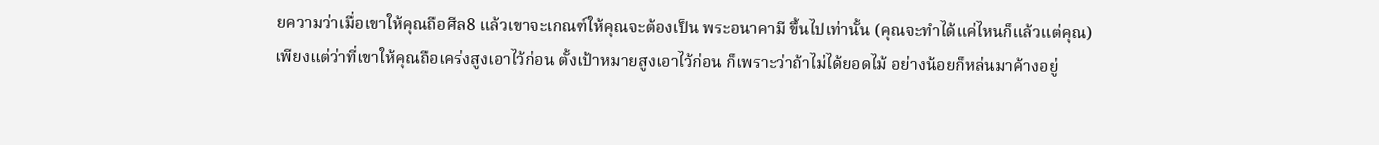ยความว่าเมื่อเขาให้คุณถือศีล8 แล้วเขาจะเกณฑ์ให้คุณจะต้องเป็น พระอนาคามี ขึ้นไปเท่านั้น (คุณจะทำได้แค่ไหนก็แล้วแต่คุณ)
เพียงแต่ว่าที่เขาให้คุณถือเคร่งสูงเอาไว้ก่อน ตั้งเป้าหมายสูงเอาไว้ก่อน ก็เพราะว่าถ้าไม่ได้ยอดไม้ อย่างน้อยก็หล่นมาค้างอยู่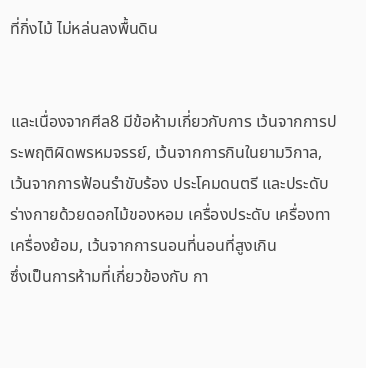ที่กิ่งไม้ ไม่หล่นลงพื้นดิน


และเนื่องจากศีล8 มีข้อห้ามเกี่ยวกับการ เว้นจากการประพฤติผิดพรหมจรรย์, เว้นจากการกินในยามวิกาล,
เว้นจากการฟ้อนรำขับร้อง ประโคมดนตรี และประดับร่างกายด้วยดอกไม้ของหอม เครื่องประดับ เครื่องทา เครื่องย้อม, เว้นจากการนอนที่นอนที่สูงเกิน
ซึ่งเป็นการห้ามที่เกี่ยวข้องกับ กา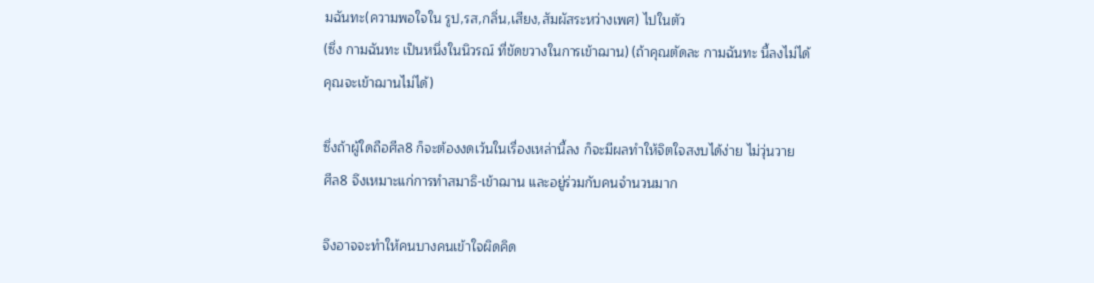มฉันทะ(ความพอใจใน รูป,รส,กลิ่น,เสียง,สัมผัสระหว่างเพศ) ไปในตัว
(ซึ่ง กามฉันทะ เป็นหนึ่งในนิวรณ์ ที่ขัดขวางในการเข้าฌาน) (ถ้าคุณตัดละ กามฉันทะ นี้ลงไม่ได้ คุณจะเข้าฌานไม่ได้)

ซึ่งถ้าผู้ใดถือศีล8 ก็จะต้องงดเว้นในเรื่องเหล่านี้ลง ก็จะมีผลทำให้จิตใจสงบได้ง่าย ไม่วุ่นวาย
ศีล8 จึงเหมาะแก่การทำสมาธิ-เข้าฌาน และอยู่ร่วมกับคนจำนวนมาก

จึงอาจจะทำให้คนบางคนเข้าใจผิดคิด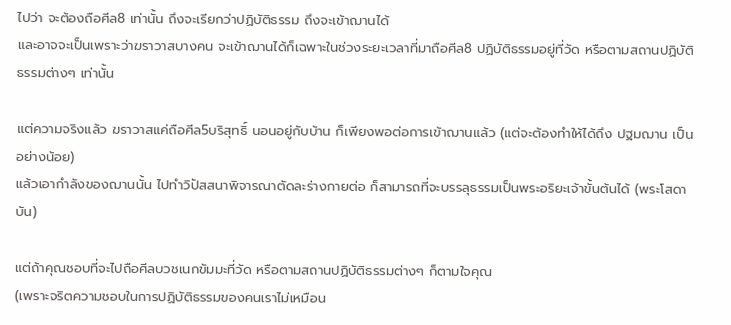ไปว่า จะต้องถือศีล8 เท่านั้น ถึงจะเรียกว่าปฏิบัติธรรม ถึงจะเข้าฌานได้
และอาจจะเป็นเพราะว่าฆราวาสบางคน จะเข้าฌานได้ก็เฉพาะในช่วงระยะเวลาที่มาถือศีล8 ปฏิบัติธรรมอยู่ที่วัด หรือตามสถานปฏิบัติธรรมต่างๆ เท่านั้น

แต่ความจริงแล้ว ฆราวาสแค่ถือศีล5บริสุทธิ์ นอนอยู่กับบ้าน ก็เพียงพอต่อการเข้าฌานแล้ว (แต่จะต้องทำให้ได้ถึง ปฐมฌาน เป็นอย่างน้อย)
แล้วเอากำลังของฌานนั้น ไปทำวิปัสสนาพิจารณาตัดละร่างกายต่อ ก็สามารถที่จะบรรลุธรรมเป็นพระอริยะเจ้าขั้นต้นได้ (พระโสดาบัน)

แต่ถ้าคุณชอบที่จะไปถือศีลบวชเนกขัมมะที่วัด หรือตามสถานปฏิบัติธรรมต่างๆ ก็ตามใจคุณ
(เพราะจริตความชอบในการปฏิบัติธรรมของคนเราไม่เหมือน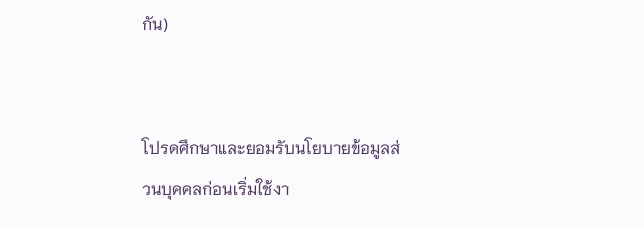กัน)


โปรดศึกษาและยอมรับนโยบายข้อมูลส่วนบุคคลก่อนเริ่มใช้งา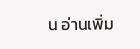น อ่านเพิ่ม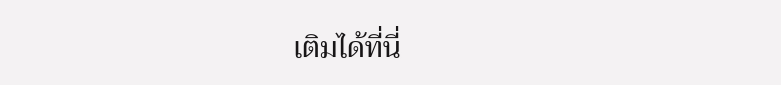เติมได้ที่นี่